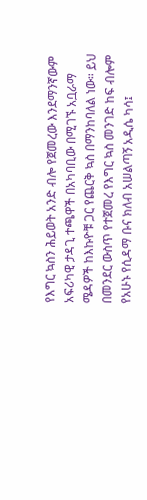የእግር ኳስን ሕይወት አንድ ብሎ የጀመረው እንደማንኛውም አፍሪካዊ ታዳጊ ተጫዋች በአካባቢው በሚገኙ አቧራማ ሜዳዎች ከእኩዮቹ ጋር የጨርቅ ኳስ በማንከባለል ነው። ይህ በመንደር ውስጥ የተጀመረ የእግር ኳስ መንገድ ከፍ ብሎም የአሁኑ የሲዳማ ቡና ክለብ አሠልጣኝ አዲሴ ካሳ፤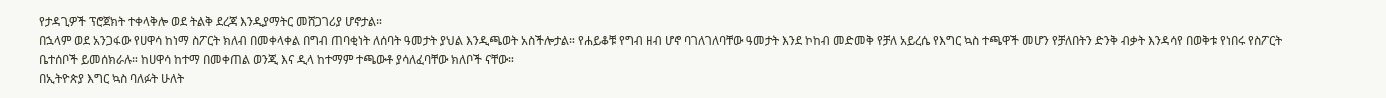የታዳጊዎች ፕሮጀክት ተቀላቅሎ ወደ ትልቅ ደረጃ እንዲያማትር መሸጋገሪያ ሆኖታል።
በኋላም ወደ አንጋፋው የሀዋሳ ከነማ ስፖርት ክለብ በመቀላቀል በግብ ጠባቂነት ለሰባት ዓመታት ያህል እንዲጫወት አስችሎታል። የሐይቆቹ የግብ ዘብ ሆኖ ባገለገለባቸው ዓመታት እንደ ኮከብ መድመቅ የቻለ አይረሴ የእግር ኳስ ተጫዋች መሆን የቻለበትን ድንቅ ብቃት እንዳሳየ በወቅቱ የነበሩ የስፖርት ቤተሰቦች ይመሰክራሉ። ከሀዋሳ ከተማ በመቀጠል ወንጂ እና ዲላ ከተማም ተጫውቶ ያሳለፈባቸው ክለቦች ናቸው።
በኢትዮጵያ እግር ኳስ ባለፉት ሁለት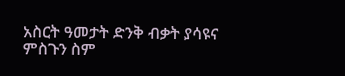አስርት ዓመታት ድንቅ ብቃት ያሳዩና ምስጉን ስም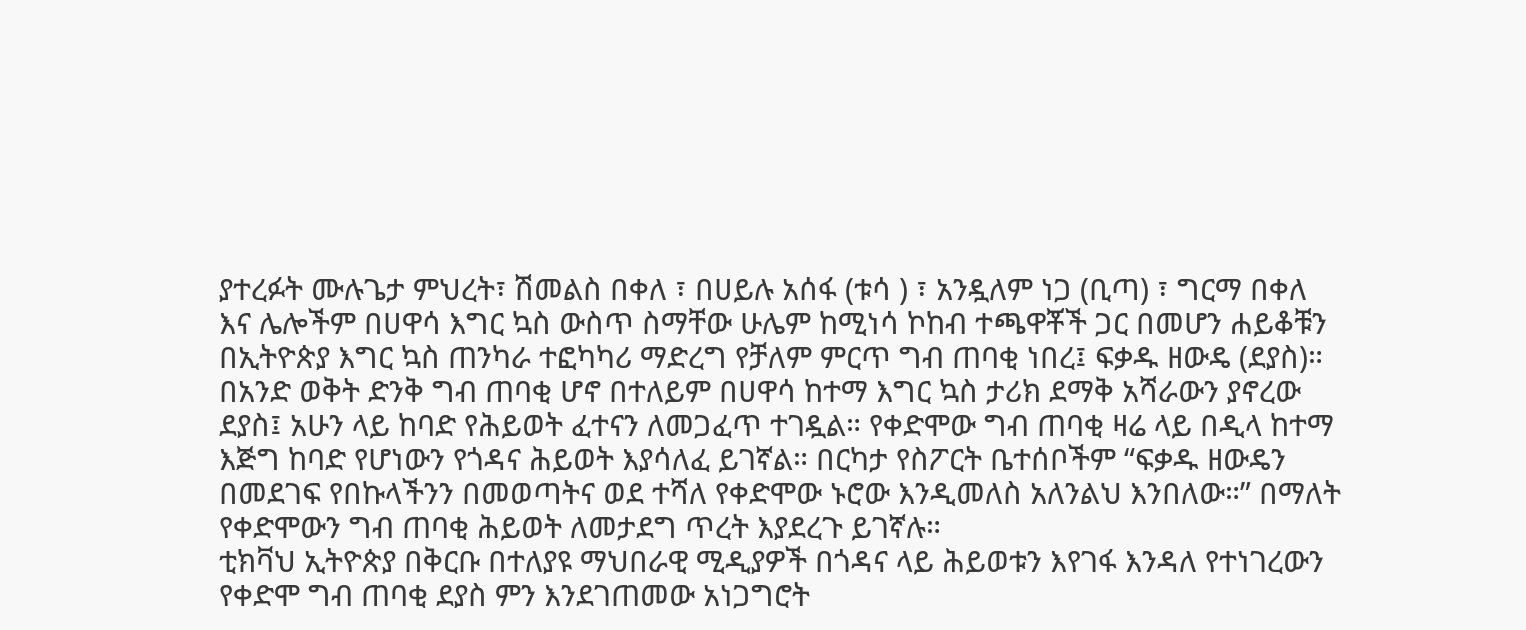ያተረፉት ሙሉጌታ ምህረት፣ ሽመልስ በቀለ ፣ በሀይሉ አሰፋ (ቱሳ ) ፣ አንዷለም ነጋ (ቢጣ) ፣ ግርማ በቀለ እና ሌሎችም በሀዋሳ እግር ኳስ ውስጥ ስማቸው ሁሌም ከሚነሳ ኮከብ ተጫዋቾች ጋር በመሆን ሐይቆቹን በኢትዮጵያ እግር ኳስ ጠንካራ ተፎካካሪ ማድረግ የቻለም ምርጥ ግብ ጠባቂ ነበረ፤ ፍቃዱ ዘውዴ (ደያስ)።
በአንድ ወቅት ድንቅ ግብ ጠባቂ ሆኖ በተለይም በሀዋሳ ከተማ እግር ኳስ ታሪክ ደማቅ አሻራውን ያኖረው ደያስ፤ አሁን ላይ ከባድ የሕይወት ፈተናን ለመጋፈጥ ተገዷል። የቀድሞው ግብ ጠባቂ ዛሬ ላይ በዲላ ከተማ እጅግ ከባድ የሆነውን የጎዳና ሕይወት እያሳለፈ ይገኛል። በርካታ የስፖርት ቤተሰቦችም “ፍቃዱ ዘውዴን በመደገፍ የበኩላችንን በመወጣትና ወደ ተሻለ የቀድሞው ኑሮው እንዲመለስ አለንልህ እንበለው።” በማለት የቀድሞውን ግብ ጠባቂ ሕይወት ለመታደግ ጥረት እያደረጉ ይገኛሉ።
ቲክቫህ ኢትዮጵያ በቅርቡ በተለያዩ ማህበራዊ ሚዲያዎች በጎዳና ላይ ሕይወቱን እየገፋ እንዳለ የተነገረውን የቀድሞ ግብ ጠባቂ ደያስ ምን እንደገጠመው አነጋግሮት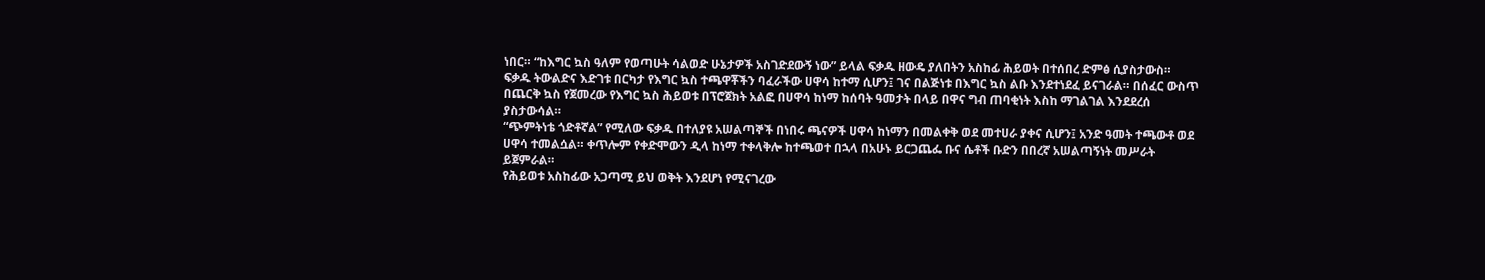ነበር። “ከእግር ኳስ ዓለም የወጣሁት ሳልወድ ሁኔታዎች አስገድደውኝ ነው” ይላል ፍቃዱ ዘውዴ ያለበትን አስከፊ ሕይወት በተሰበረ ድምፅ ሲያስታውስ።
ፍቃዱ ትውልድና እድገቱ በርካታ የእግር ኳስ ተጫዋቾችን ባፈራችው ሀዋሳ ከተማ ሲሆን፤ ገና በልጅነቱ በእግር ኳስ ልቡ እንደተነደፈ ይናገራል። በሰፈር ውስጥ በጨርቅ ኳስ የጀመረው የእግር ኳስ ሕይወቱ በፕሮጀክት አልፎ በሀዋሳ ከነማ ከሰባት ዓመታት በላይ በዋና ግብ ጠባቂነት እስከ ማገልገል እንደደረሰ ያስታውሳል።
“ጭምትነቴ ጎድቶኛል” የሚለው ፍቃዱ በተለያዩ አሠልጣኞች በነበሩ ጫናዎች ሀዋሳ ከነማን በመልቀቅ ወደ መተሀራ ያቀና ሲሆን፤ አንድ ዓመት ተጫውቶ ወደ ሀዋሳ ተመልሷል። ቀጥሎም የቀድሞውን ዲላ ከነማ ተቀላቅሎ ከተጫወተ በኋላ በአሁኑ ይርጋጨፌ ቡና ሴቶች ቡድን በበረኛ አሠልጣኝነት መሥራት ይጀምራል።
የሕይወቱ አስከፊው አጋጣሚ ይህ ወቅት እንደሆነ የሚናገረው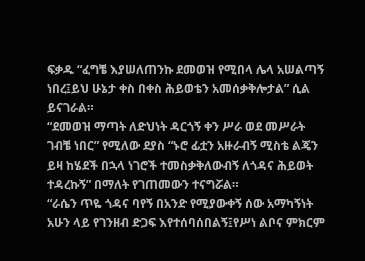ፍቃዱ “ፈግቼ እያሠለጠንኩ ደመወዝ የሚበላ ሌላ አሠልጣኝ ነበረ፤ይህ ሁኔታ ቀስ በቀስ ሕይወቴን አመሰቃቅሎታል” ሲል ይናገራል።
“ደመወዝ ማጣት ለድህነት ዳርጎኝ ቀን ሥራ ወደ መሥራት ገብቼ ነበር” የሚለው ደያስ “ኑሮ ፊቷን አዙራብኝ ሚስቴ ልጄን ይዛ ከሄደች በኋላ ነገሮች ተመስቃቅለውብኝ ለጎዳና ሕይወት ተዳረኩኝ” በማለት የገጠመውን ተናግሯል።
“ራሴን ጥዬ ጎዳና ባየኝ በአንድ የሚያውቀኝ ሰው አማካኝነት አሁን ላይ የገንዘብ ድጋፍ እየተሰባሰበልኝ፤የሥነ ልቦና ምክርም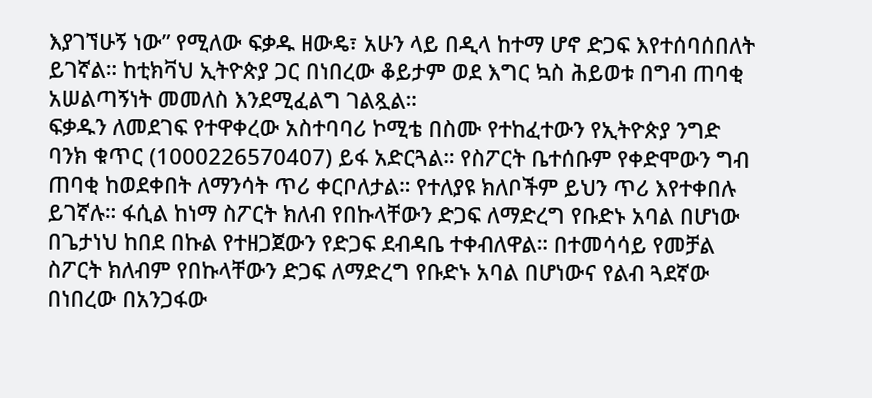እያገኘሁኝ ነው” የሚለው ፍቃዱ ዘውዴ፣ አሁን ላይ በዲላ ከተማ ሆኖ ድጋፍ እየተሰባሰበለት ይገኛል። ከቲክቫህ ኢትዮጵያ ጋር በነበረው ቆይታም ወደ እግር ኳስ ሕይወቱ በግብ ጠባቂ አሠልጣኝነት መመለስ እንደሚፈልግ ገልጿል።
ፍቃዱን ለመደገፍ የተዋቀረው አስተባባሪ ኮሚቴ በስሙ የተከፈተውን የኢትዮጵያ ንግድ ባንክ ቁጥር (1000226570407) ይፋ አድርጓል። የስፖርት ቤተሰቡም የቀድሞውን ግብ ጠባቂ ከወደቀበት ለማንሳት ጥሪ ቀርቦለታል። የተለያዩ ክለቦችም ይህን ጥሪ እየተቀበሉ ይገኛሉ። ፋሲል ከነማ ስፖርት ክለብ የበኩላቸውን ድጋፍ ለማድረግ የቡድኑ አባል በሆነው በጌታነህ ከበደ በኩል የተዘጋጀውን የድጋፍ ደብዳቤ ተቀብለዋል። በተመሳሳይ የመቻል ስፖርት ክለብም የበኩላቸውን ድጋፍ ለማድረግ የቡድኑ አባል በሆነውና የልብ ጓደኛው በነበረው በአንጋፋው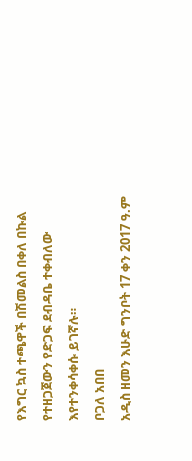የእግር ኳስ ተጫዋች በሽመልስ በቀለ በኩል የተዘጋጀውን የድጋፍ ደብዳቤ ተቀብለው እየተንቀሳቀሱ ይገኛሉ።
ቦጋለ አበበ
አዲስ ዘመን እሁድ ግንቦት 17 ቀን 2017 ዓ.ም